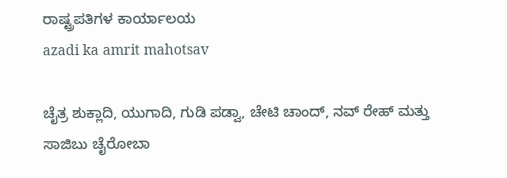ರಾಷ್ಟ್ರಪತಿಗಳ ಕಾರ್ಯಾಲಯ
azadi ka amrit mahotsav

ಚೈತ್ರ ಶುಕ್ಲಾದಿ, ಯುಗಾದಿ, ಗುಡಿ ಪಡ್ವಾ, ಚೇಟಿ ಚಾಂದ್, ನವ್ ರೇಹ್ ಮತ್ತು ಸಾಜಿಬು ಚೈರೋಬಾ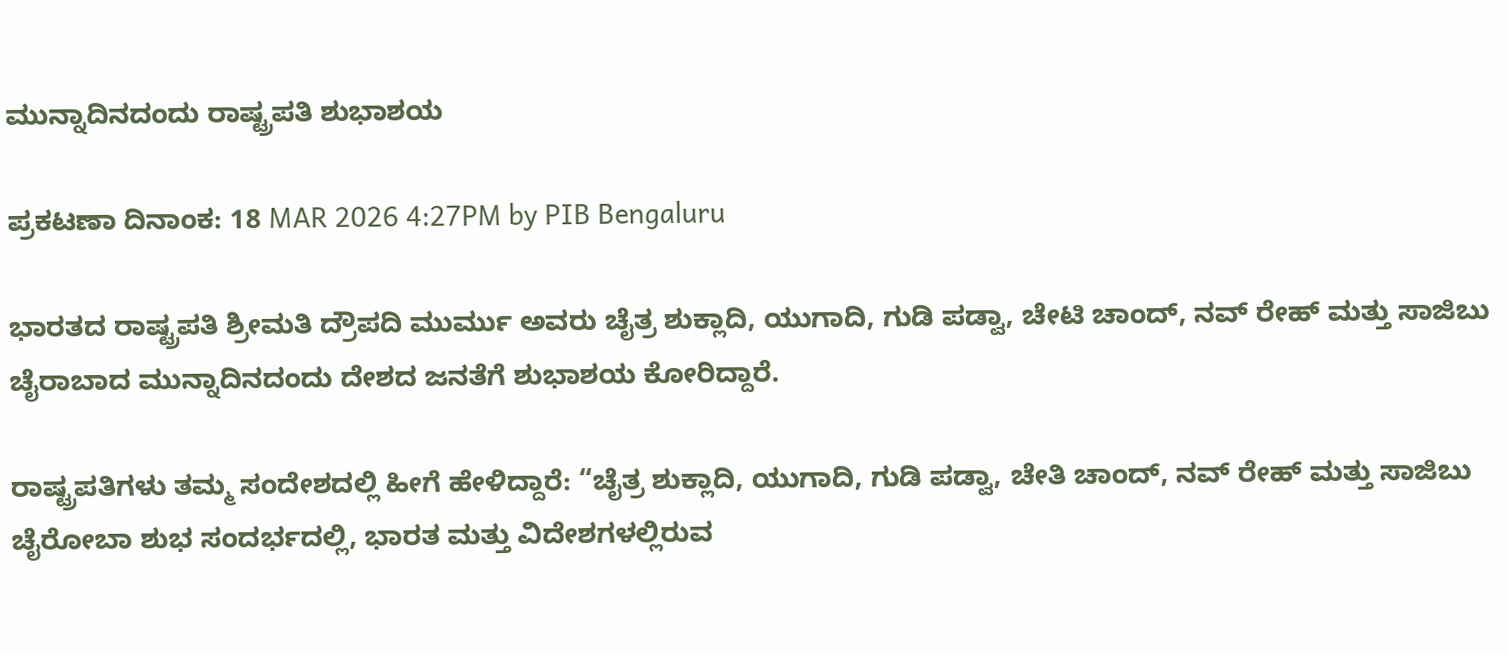ಮುನ್ನಾದಿನದಂದು ರಾಷ್ಟ್ರಪತಿ ಶುಭಾಶಯ

ಪ್ರಕಟಣಾ ದಿನಾಂಕ: 18 MAR 2026 4:27PM by PIB Bengaluru

ಭಾರತದ ರಾಷ್ಟ್ರಪತಿ ಶ್ರೀಮತಿ ದ್ರೌಪದಿ ಮುರ್ಮು ಅವರು ಚೈತ್ರ ಶುಕ್ಲಾದಿ, ಯುಗಾದಿ, ಗುಡಿ ಪಡ್ವಾ, ಚೇಟಿ ಚಾಂದ್, ನವ್ ರೇಹ್ ಮತ್ತು ಸಾಜಿಬು ಚೈರಾಬಾದ ಮುನ್ನಾದಿನದಂದು ದೇಶದ ಜನತೆಗೆ ಶುಭಾಶಯ ಕೋರಿದ್ದಾರೆ.

ರಾಷ್ಟ್ರಪತಿಗಳು ತಮ್ಮ ಸಂದೇಶದಲ್ಲಿ ಹೀಗೆ ಹೇಳಿದ್ದಾರೆ: “ಚೈತ್ರ ಶುಕ್ಲಾದಿ, ಯುಗಾದಿ, ಗುಡಿ ಪಡ್ವಾ, ಚೇತಿ ಚಾಂದ್, ನವ್ ರೇಹ್ ಮತ್ತು ಸಾಜಿಬು ಚೈರೋಬಾ ಶುಭ ಸಂದರ್ಭದಲ್ಲಿ, ಭಾರತ ಮತ್ತು ವಿದೇಶಗಳಲ್ಲಿರುವ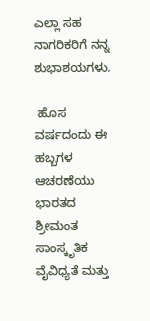ಎಲ್ಲಾ ಸಹ ನಾಗರಿಕರಿಗೆ ನನ್ನ ಶುಭಾಶಯಗಳು.

 ಹೊಸ ವರ್ಷದಂದು ಈ ಹಬ್ಬಗಳ ಆಚರಣೆಯು ಭಾರತದ ಶ್ರೀಮಂತ ಸಾಂಸ್ಕೃತಿಕ ವೈವಿಧ್ಯತೆ ಮತ್ತು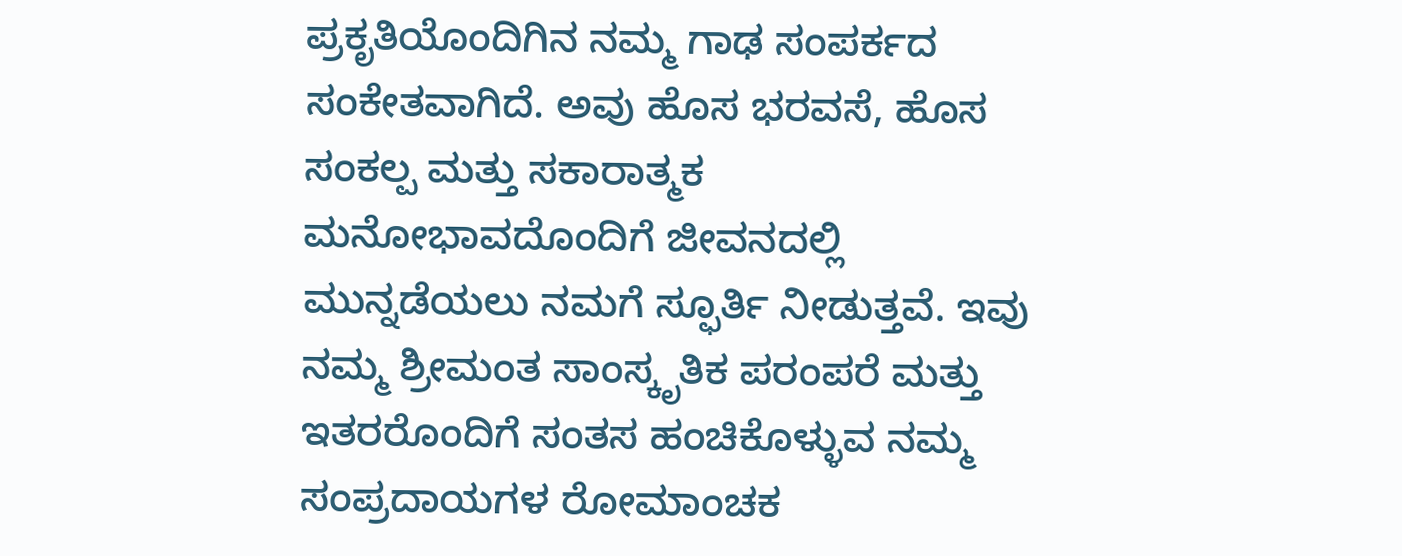ಪ್ರಕೃತಿಯೊಂದಿಗಿನ ನಮ್ಮ ಗಾಢ ಸಂಪರ್ಕದ ಸಂಕೇತವಾಗಿದೆ. ಅವು ಹೊಸ ಭರವಸೆ, ಹೊಸ ಸಂಕಲ್ಪ ಮತ್ತು ಸಕಾರಾತ್ಮಕ ಮನೋಭಾವದೊಂದಿಗೆ ಜೀವನದಲ್ಲಿ ಮುನ್ನಡೆಯಲು ನಮಗೆ ಸ್ಫೂರ್ತಿ ನೀಡುತ್ತವೆ. ಇವು ನಮ್ಮ ಶ್ರೀಮಂತ ಸಾಂಸ್ಕೃತಿಕ ಪರಂಪರೆ ಮತ್ತು ಇತರರೊಂದಿಗೆ ಸಂತಸ ಹಂಚಿಕೊಳ್ಳುವ ನಮ್ಮ ಸಂಪ್ರದಾಯಗಳ ರೋಮಾಂಚಕ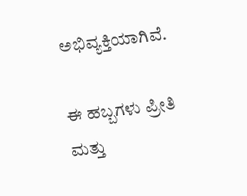ಅಭಿವ್ಯಕ್ತಿಯಾಗಿವೆ.

ಈ ಹಬ್ಬಗಳು ಪ್ರೀತಿ ಮತ್ತು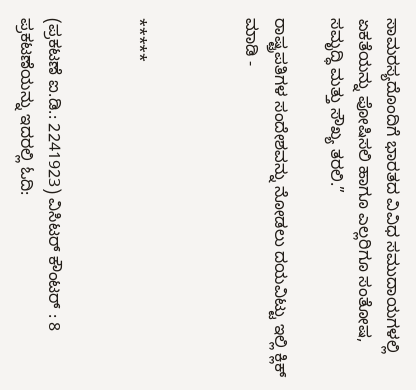ಸಾಮರಸ್ಯದೊಂದಿಗೆ ಭಾರತದ ವಿವಿಧ ಸಮುದಾಯಗಳಲ್ಲಿ ಏಕತೆಯನ್ನು ಪೋಷಿಸಲಿ ಹಾಗೂ ಎಲ್ಲರಿಗೂ ಸಂತೋಷ, ಸಮೃದ್ಧಿ ಮತ್ತು ಸೌಖ್ಯ ತರಲಿ.”

ರಾಷ್ಟ್ರಪತಿಗಳ ಸಂದೇಶವನ್ನು ನೋಡಲು ದಯವಿಟ್ಟು ಇಲ್ಲಿ ಕ್ಲಿಕ್ ಮಾಡಿ -



*****


(ಪ್ರಕಟಣೆ ಐ.ಡಿ.: 2241923) ವಿಸಿಟರ್ ಕೌಂಟರ್ : 8
ಪ್ರಕಟಣೆಯನ್ನು ಇದರಲ್ಲಿ ಓದಿ: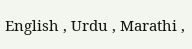English , Urdu , Marathi ,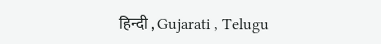हिन्दी , Gujarati , Telugu